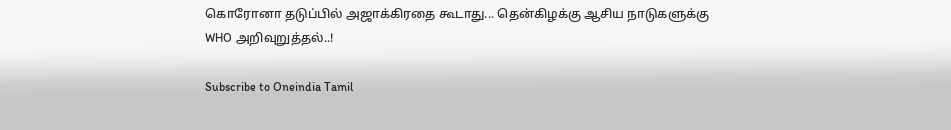கொரோனா தடுப்பில் அஜாக்கிரதை கூடாது... தென்கிழக்கு ஆசிய நாடுகளுக்கு WHO அறிவுறுத்தல்..!

Subscribe to Oneindia Tamil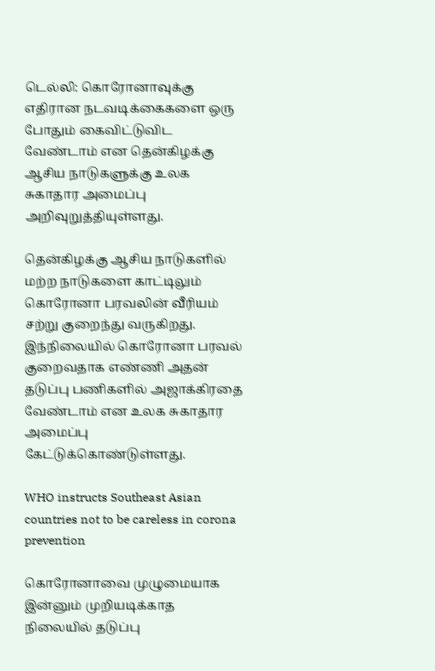டெல்லி: கொரோனாவுக்கு எதிரான நடவடிக்கைகளை ஒரு போதும் கைவிட்டுவிட வேண்டாம் என தென்கிழக்கு ஆசிய நாடுகளுக்கு உலக சுகாதார அமைப்பு அறிவுறுத்தியுள்ளது.

தென்கிழக்கு ஆசிய நாடுகளில் மற்ற நாடுகளை காட்டிலும் கொரோனா பரவலின் வீரியம் சற்று குறைந்து வருகிறது. இந்நிலையில் கொரோனா பரவல் குறைவதாக எண்ணி அதன் தடுப்பு பணிகளில் அஜாக்கிரதை வேண்டாம் என உலக சுகாதார அமைப்பு கேட்டுக்கொண்டுள்ளது.

WHO instructs Southeast Asian countries not to be careless in corona prevention

கொரோனாவை முழுமையாக இன்னும் முறியடிக்காத நிலையில் தடுப்பு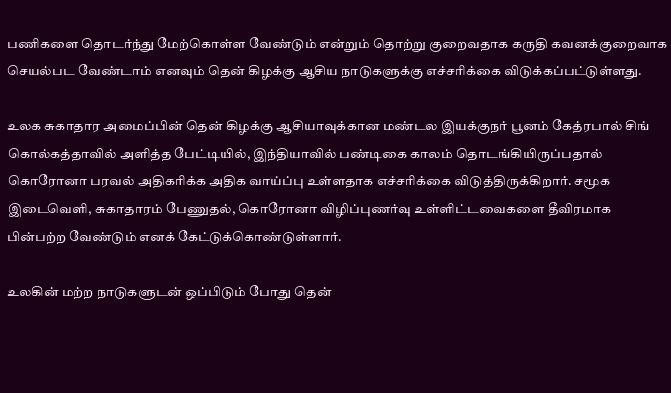பணிகளை தொடர்ந்து மேற்கொள்ள வேண்டும் என்றும் தொற்று குறைவதாக கருதி கவனக்குறைவாக செயல்பட வேண்டாம் எனவும் தென் கிழக்கு ஆசிய நாடுகளுக்கு எச்சரிக்கை விடுக்கப்பட்டுள்ளது.

உலக சுகாதார அமைப்பின் தென் கிழக்கு ஆசியாவுக்கான மண்டல இயக்குநர் பூனம் கேத்ரபால் சிங் கொல்கத்தாவில் அளித்த பேட்டியில், இந்தியாவில் பண்டிகை காலம் தொடங்கியிருப்பதால் கொரோனா பரவல் அதிகரிக்க அதிக வாய்ப்பு உள்ளதாக எச்சரிக்கை விடுத்திருக்கிறார். சமூக இடைவெளி, சுகாதாரம் பேணுதல், கொரோனா விழிப்புணர்வு உள்ளிட்டவைகளை தீவிரமாக பின்பற்ற வேண்டும் எனக் கேட்டுக்கொண்டுள்ளார்.

உலகின் மற்ற நாடுகளுடன் ஒப்பிடும் போது தென்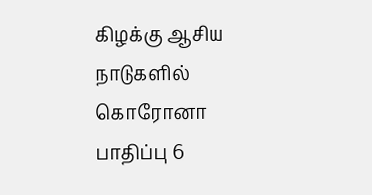கிழக்கு ஆசிய நாடுகளில் கொரோனா பாதிப்பு 6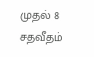முதல் 8 சதவீதம்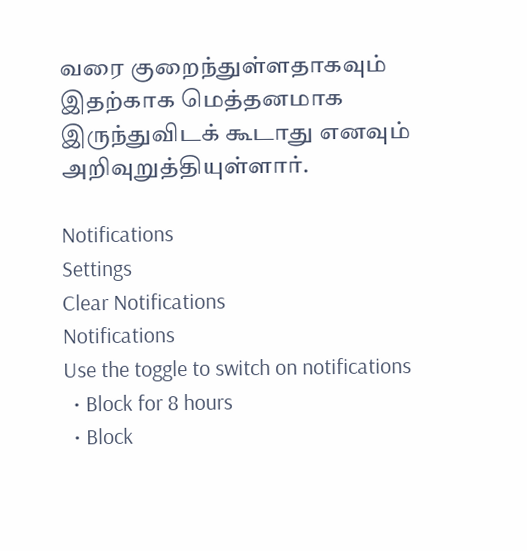வரை குறைந்துள்ளதாகவும் இதற்காக மெத்தனமாக இருந்துவிடக் கூடாது எனவும் அறிவுறுத்தியுள்ளார்.

Notifications
Settings
Clear Notifications
Notifications
Use the toggle to switch on notifications
  • Block for 8 hours
  • Block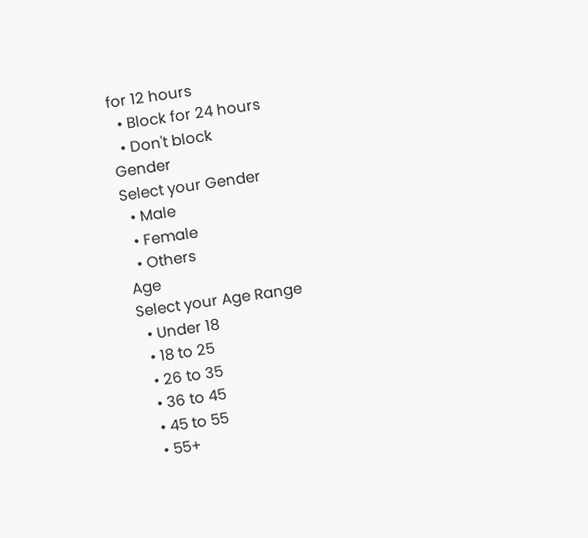for 12 hours
  • Block for 24 hours
  • Don't block
Gender
Select your Gender
  • Male
  • Female
  • Others
Age
Select your Age Range
  • Under 18
  • 18 to 25
  • 26 to 35
  • 36 to 45
  • 45 to 55
  • 55+